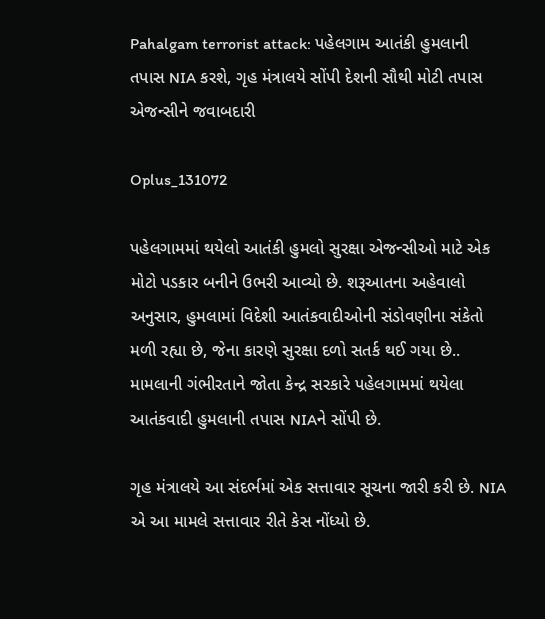Pahalgam terrorist attack: પહેલગામ આતંકી હુમલાની તપાસ NIA કરશે, ગૃહ મંત્રાલયે સોંપી દેશની સૌથી મોટી તપાસ એજન્સીને જવાબદારી

Oplus_131072

પહેલગામમાં થયેલો આતંકી હુમલો સુરક્ષા એજન્સીઓ માટે એક મોટો પડકાર બનીને ઉભરી આવ્યો છે. શરૂઆતના અહેવાલો અનુસાર, હુમલામાં વિદેશી આતંકવાદીઓની સંડોવણીના સંકેતો મળી રહ્યા છે, જેના કારણે સુરક્ષા દળો સતર્ક થઈ ગયા છે.. મામલાની ગંભીરતાને જોતા કેન્દ્ર સરકારે પહેલગામમાં થયેલા આતંકવાદી હુમલાની તપાસ NIAને સોંપી છે.

ગૃહ મંત્રાલયે આ સંદર્ભમાં એક સત્તાવાર સૂચના જારી કરી છે. NIA એ આ મામલે સત્તાવાર રીતે કેસ નોંધ્યો છે.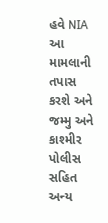હવે NIA આ મામલાની તપાસ કરશે અને જમ્મુ અને કાશ્મીર પોલીસ સહિત અન્ય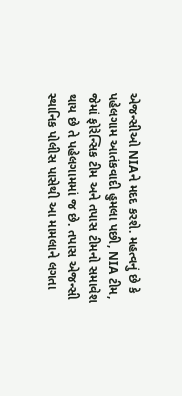એજન્સીઓ NIAને મદદ કરશે. મહત્વનું છે કે પહેલગામ આતંકવાદી હુમલા પછી, NIA ટીમ, જેમાં ફોરેન્સિક ટીમ અને તપાસ ટીમનો સમાવેશ થાય છે તે પહેલગામમાં જ છે. તપાસ એજન્સી સ્થાનિક પોલીસ પાસેથી આ મામલાને લગતા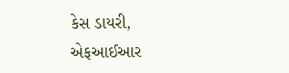કેસ ડાયરી, એફઆઈઆર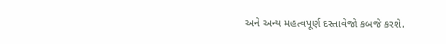અને અન્ય મહત્વપૂર્ણ દસ્તાવેજો કબજે કરશે.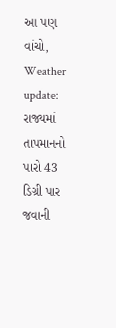આ પણ વાંચો, Weather update: રાજ્યમાં તાપમાનનો પારો 43 ડિગ્રી પાર જવાની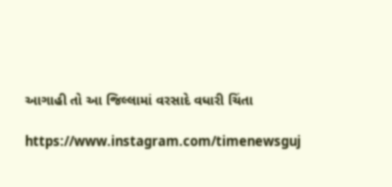આગાહી તો આ જિલ્લામાં વરસાદે વધારી ચિંતા

https://www.instagram.com/timenewsguj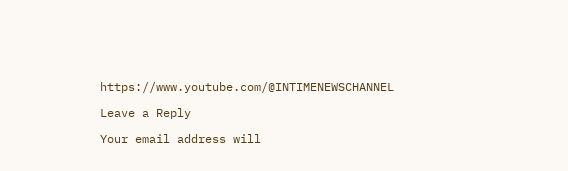https://www.youtube.com/@INTIMENEWSCHANNEL

Leave a Reply

Your email address will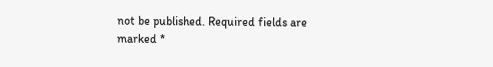not be published. Required fields are marked *